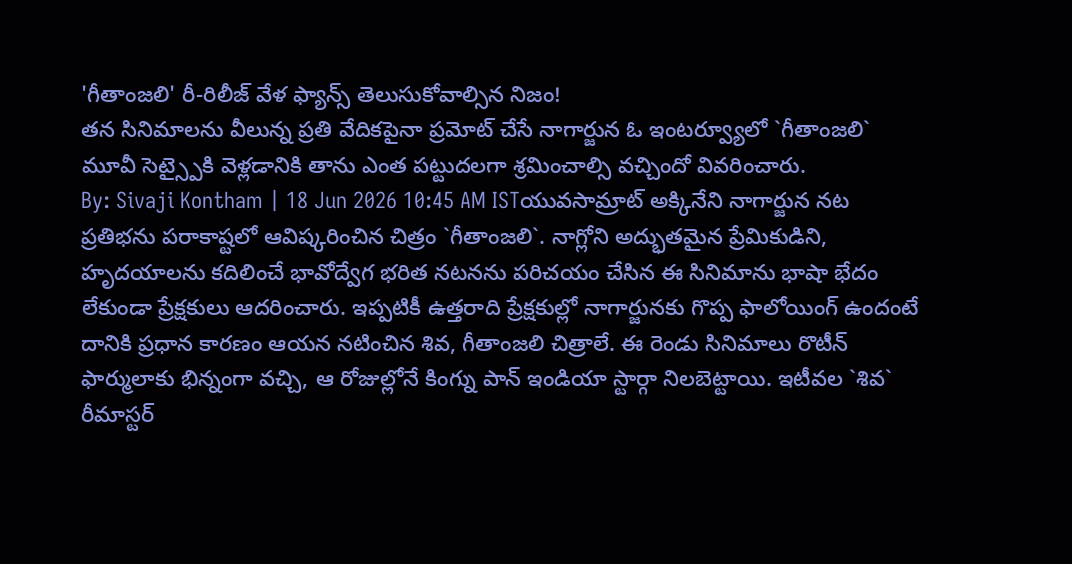'గీతాంజలి' రీ-రిలీజ్ వేళ ఫ్యాన్స్ తెలుసుకోవాల్సిన నిజం!
తన సినిమాలను వీలున్న ప్రతి వేదికపైనా ప్రమోట్ చేసే నాగార్జున ఓ ఇంటర్వ్యూలో `గీతాంజలి` మూవీ సెట్స్పైకి వెళ్లడానికి తాను ఎంత పట్టుదలగా శ్రమించాల్సి వచ్చిందో వివరించారు.
By: Sivaji Kontham | 18 Jun 2026 10:45 AM ISTయువసామ్రాట్ అక్కినేని నాగార్జున నట ప్రతిభను పరాకాష్టలో ఆవిష్కరించిన చిత్రం `గీతాంజలి`. నాగ్లోని అద్భుతమైన ప్రేమికుడిని, హృదయాలను కదిలించే భావోద్వేగ భరిత నటనను పరిచయం చేసిన ఈ సినిమాను భాషా భేదం లేకుండా ప్రేక్షకులు ఆదరించారు. ఇప్పటికీ ఉత్తరాది ప్రేక్షకుల్లో నాగార్జునకు గొప్ప ఫాలోయింగ్ ఉందంటే దానికి ప్రధాన కారణం ఆయన నటించిన శివ, గీతాంజలి చిత్రాలే. ఈ రెండు సినిమాలు రొటీన్ ఫార్ములాకు భిన్నంగా వచ్చి, ఆ రోజుల్లోనే కింగ్ను పాన్ ఇండియా స్టార్గా నిలబెట్టాయి. ఇటీవల `శివ` రీమాస్టర్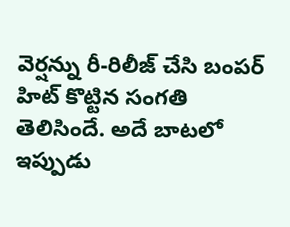వెర్షన్ను రీ-రిలీజ్ చేసి బంపర్ హిట్ కొట్టిన సంగతి తెలిసిందే. అదే బాటలో ఇప్పుడు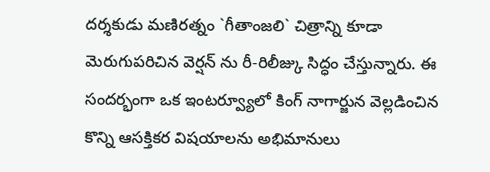దర్శకుడు మణిరత్నం `గీతాంజలి` చిత్రాన్ని కూడా మెరుగుపరిచిన వెర్షన్ ను రీ-రిలీజ్కు సిద్ధం చేస్తున్నారు. ఈ సందర్భంగా ఒక ఇంటర్వ్యూలో కింగ్ నాగార్జున వెల్లడించిన కొన్ని ఆసక్తికర విషయాలను అభిమానులు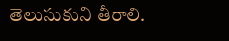తెలుసుకుని తీరాలి.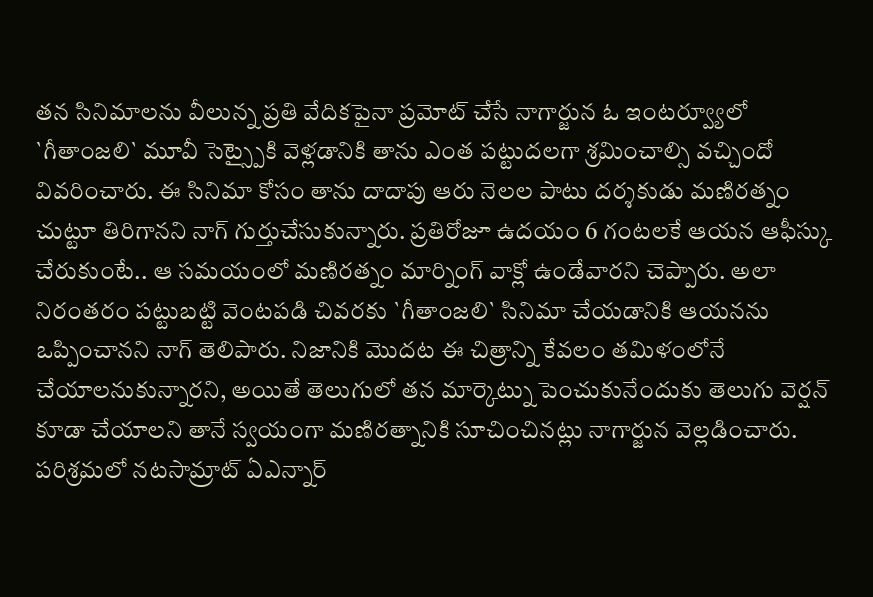తన సినిమాలను వీలున్న ప్రతి వేదికపైనా ప్రమోట్ చేసే నాగార్జున ఓ ఇంటర్వ్యూలో `గీతాంజలి` మూవీ సెట్స్పైకి వెళ్లడానికి తాను ఎంత పట్టుదలగా శ్రమించాల్సి వచ్చిందో వివరించారు. ఈ సినిమా కోసం తాను దాదాపు ఆరు నెలల పాటు దర్శకుడు మణిరత్నం చుట్టూ తిరిగానని నాగ్ గుర్తుచేసుకున్నారు. ప్రతిరోజూ ఉదయం 6 గంటలకే ఆయన ఆఫీస్కు చేరుకుంటే.. ఆ సమయంలో మణిరత్నం మార్నింగ్ వాక్లో ఉండేవారని చెప్పారు. అలా నిరంతరం పట్టుబట్టి వెంటపడి చివరకు `గీతాంజలి` సినిమా చేయడానికి ఆయనను ఒప్పించానని నాగ్ తెలిపారు. నిజానికి మొదట ఈ చిత్రాన్ని కేవలం తమిళంలోనే చేయాలనుకున్నారని, అయితే తెలుగులో తన మార్కెట్ను పెంచుకునేందుకు తెలుగు వెర్షన్ కూడా చేయాలని తానే స్వయంగా మణిరత్నానికి సూచించినట్లు నాగార్జున వెల్లడించారు.
పరిశ్రమలో నటసామ్రాట్ ఏఎన్నార్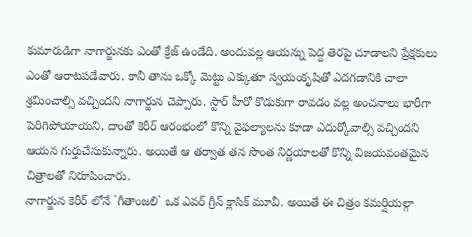కుమారుడిగా నాగార్జునకు ఎంతో క్రేజ్ ఉండేది. అందువల్ల ఆయన్ను పెద్ద తెరపై చూడాలని ప్రేక్షకులు ఎంతో ఆరాటపడేవారు. కానీ తాను ఒక్కో మెట్టు ఎక్కుతూ స్వయంకృషితో ఎదగడానికి చాలా శ్రమించాల్సి వచ్చిందని నాగార్జున చెప్పారు. స్టార్ హీరో కొడుకుగా రావడం వల్ల అంచనాలు భారీగా పెరిగిపోయాయని, దాంతో కెరీర్ ఆరంభంలో కొన్ని వైఫల్యాలను కూడా ఎదుర్కోవాల్సి వచ్చిందని ఆయన గుర్తుచేసుకున్నారు. అయితే ఆ తర్వాత తన సొంత నిర్ణయాలతో కొన్ని విజయవంతమైన చిత్రాలతో నిరూపించారు.
నాగార్జున కెరీర్ లోనే `గీతాంజలి` ఒక ఎవర్ గ్రీన్ క్లాసిక్ మూవీ. అయితే ఈ చిత్రం కమర్షియల్గా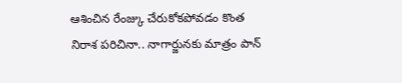ఆశించిన రేంజ్కు చేరుకోకపోవడం కొంత నిరాశ పరిచినా.. నాగార్జునకు మాత్రం పాన్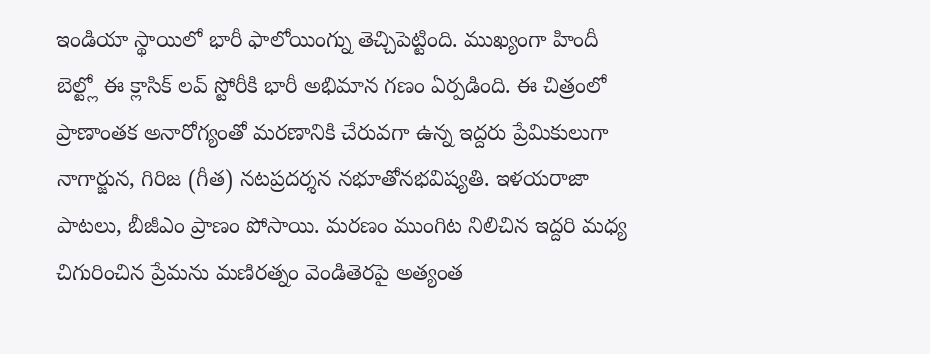ఇండియా స్థాయిలో భారీ ఫాలోయింగ్ను తెచ్చిపెట్టింది. ముఖ్యంగా హిందీ బెల్ట్లో ఈ క్లాసిక్ లవ్ స్టోరీకి భారీ అభిమాన గణం ఏర్పడింది. ఈ చిత్రంలో ప్రాణాంతక అనారోగ్యంతో మరణానికి చేరువగా ఉన్న ఇద్దరు ప్రేమికులుగా నాగార్జున, గిరిజ (గీత) నటప్రదర్శన నభూతోనభవిష్యతి. ఇళయరాజా పాటలు, బీజీఎం ప్రాణం పోసాయి. మరణం ముంగిట నిలిచిన ఇద్దరి మధ్య చిగురించిన ప్రేమను మణిరత్నం వెండితెరపై అత్యంత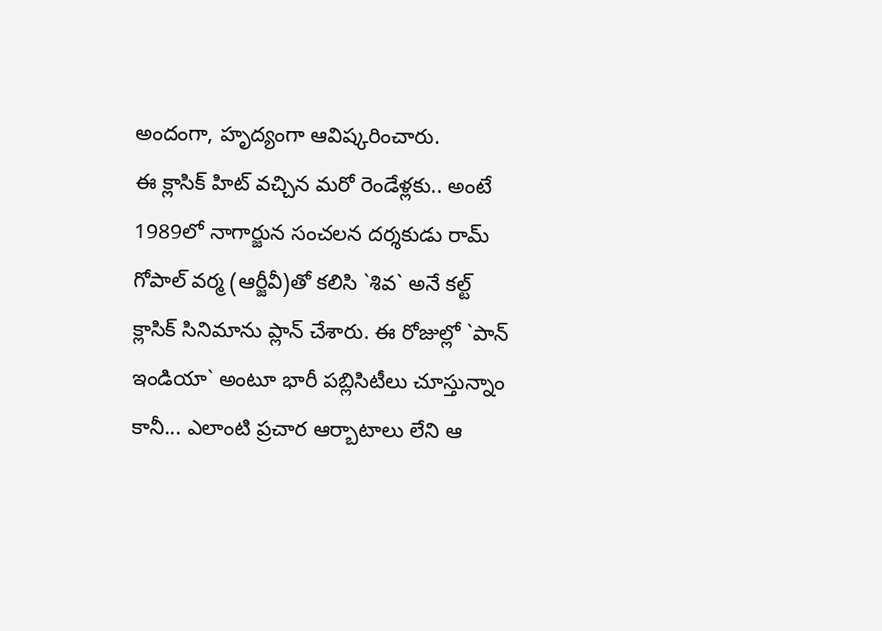అందంగా, హృద్యంగా ఆవిష్కరించారు.
ఈ క్లాసిక్ హిట్ వచ్చిన మరో రెండేళ్లకు.. అంటే 1989లో నాగార్జున సంచలన దర్శకుడు రామ్ గోపాల్ వర్మ (ఆర్జీవీ)తో కలిసి `శివ` అనే కల్ట్ క్లాసిక్ సినిమాను ప్లాన్ చేశారు. ఈ రోజుల్లో `పాన్ ఇండియా` అంటూ భారీ పబ్లిసిటీలు చూస్తున్నాం కానీ... ఎలాంటి ప్రచార ఆర్బాటాలు లేని ఆ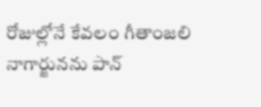రోజుల్లోనే కేవలం గీతాంజలి నాగార్జునను పాన్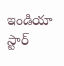ఇండియా స్టార్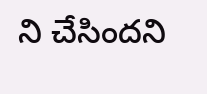ని చేసిందని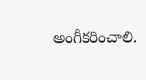అంగీకరించాలి.